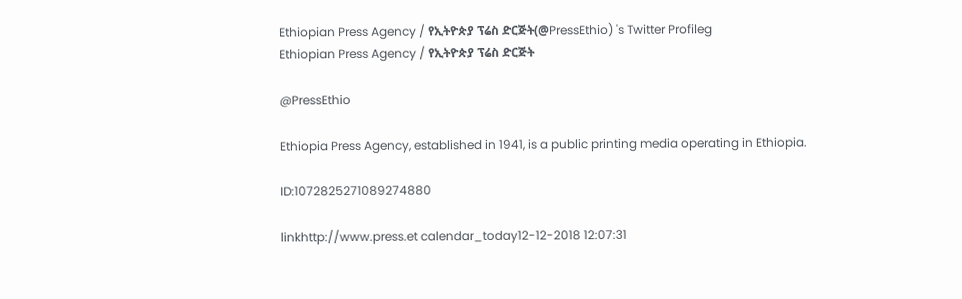Ethiopian Press Agency / የኢትዮጵያ ፕሬስ ድርጅት(@PressEthio) 's Twitter Profileg
Ethiopian Press Agency / የኢትዮጵያ ፕሬስ ድርጅት

@PressEthio

Ethiopia Press Agency, established in 1941, is a public printing media operating in Ethiopia.

ID:1072825271089274880

linkhttp://www.press.et calendar_today12-12-2018 12:07:31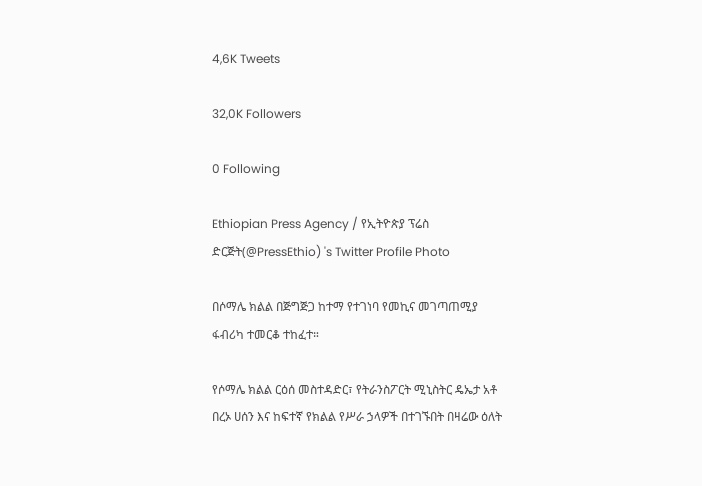4,6K Tweets

32,0K Followers

0 Following

Ethiopian Press Agency / የኢትዮጵያ ፕሬስ ድርጅት(@PressEthio) 's Twitter Profile Photo

በሶማሌ ክልል በጅግጅጋ ከተማ የተገነባ የመኪና መገጣጠሚያ ፋብሪካ ተመርቆ ተከፈተ።

የሶማሌ ክልል ርዕሰ መስተዳድር፣ የትራንስፖርት ሚኒስትር ዴኤታ አቶ በረኦ ሀሰን እና ከፍተኛ የክልል የሥራ ኃላዎች በተገኙበት በዛሬው ዕለት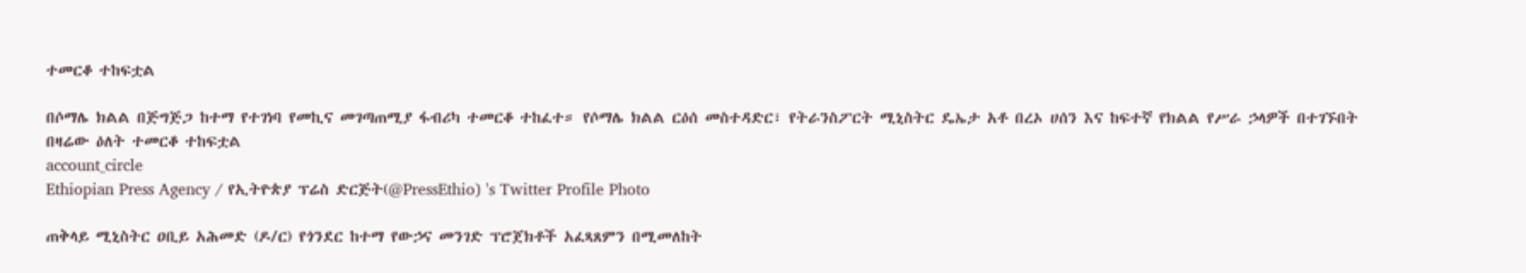ተመርቆ ተከፍቷል

በሶማሌ ክልል በጅግጅጋ ከተማ የተገነባ የመኪና መገጣጠሚያ ፋብሪካ ተመርቆ ተከፈተ። የሶማሌ ክልል ርዕሰ መስተዳድር፣ የትራንስፖርት ሚኒስትር ዴኤታ አቶ በረኦ ሀሰን እና ከፍተኛ የክልል የሥራ ኃላዎች በተገኙበት በዛሬው ዕለት ተመርቆ ተከፍቷል
account_circle
Ethiopian Press Agency / የኢትዮጵያ ፕሬስ ድርጅት(@PressEthio) 's Twitter Profile Photo

ጠቅላይ ሚኒስትር ዐቢይ አሕመድ (ዶ/ር) የጎንደር ከተማ የውኃና መንገድ ፕሮጀክቶች አፈጻጸምን በሚመለከት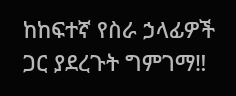ከከፍተኛ የስራ ኃላፊዎች ጋር ያደረጉት ግምገማ‼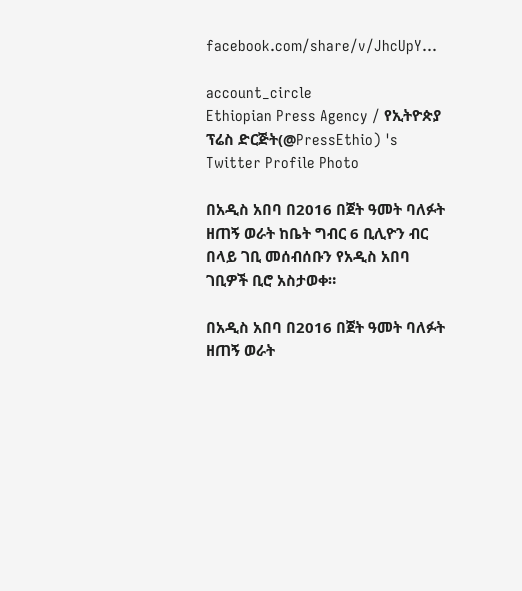facebook.com/share/v/JhcUpY…

account_circle
Ethiopian Press Agency / የኢትዮጵያ ፕሬስ ድርጅት(@PressEthio) 's Twitter Profile Photo

በአዲስ አበባ በ2016 በጀት ዓመት ባለፉት ዘጠኝ ወራት ከቤት ግብር 6 ቢሊዮን ብር በላይ ገቢ መሰብሰቡን የአዲስ አበባ ገቢዎች ቢሮ አስታወቀ።

በአዲስ አበባ በ2016 በጀት ዓመት ባለፉት ዘጠኝ ወራት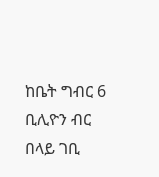ከቤት ግብር 6 ቢሊዮን ብር በላይ ገቢ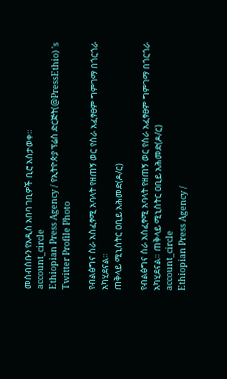መሰብሰቡን የአዲስ አበባ ገቢዎች ቢሮ አስታወቀ።
account_circle
Ethiopian Press Agency / የኢትዮጵያ ፕሬስ ድርጅት(@PressEthio) 's Twitter Profile Photo

የብልፅግና ስራ አስፈፃሚ አባላት የዘጠኝ ወር የስራ አፈፃፀም ግምገማ በጎርጎራ አካሂደናል።
ጠቅላይ ሚኒስትር ዐቢይ አሕመድ(ዶ/ር)

የብልፅግና ስራ አስፈፃሚ አባላት የዘጠኝ ወር የስራ አፈፃፀም ግምገማ በጎርጎራ አካሂደናል። ጠቅላይ ሚኒስትር ዐቢይ አሕመድ(ዶ/ር)
account_circle
Ethiopian Press Agency /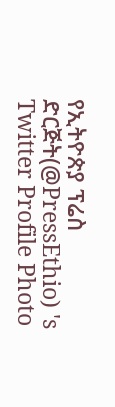የኢትዮጵያ ፕሬስ ድርጅት(@PressEthio) 's Twitter Profile Photo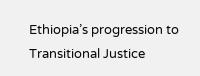Ethiopia’s progression to Transitional Justice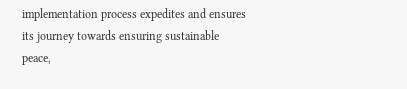implementation process expedites and ensures its journey towards ensuring sustainable peace,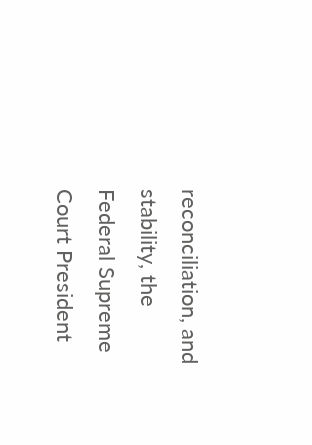reconciliation, and stability, the Federal Supreme Court President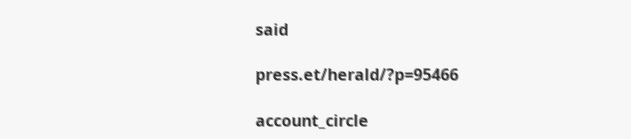said

press.et/herald/?p=95466

account_circle